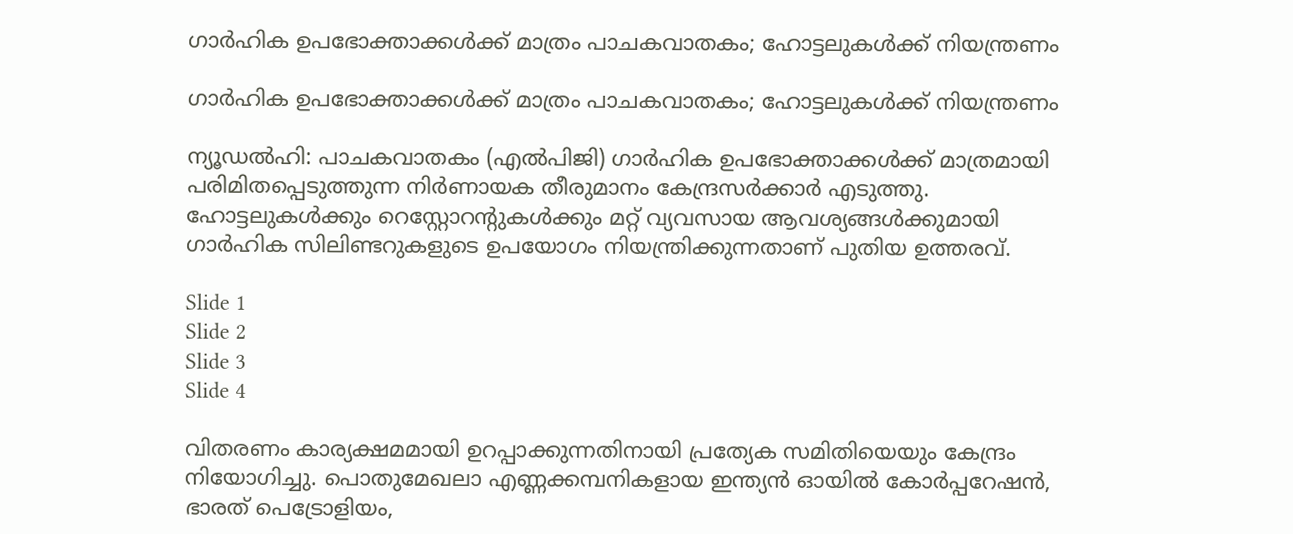ഗാർഹിക ഉപഭോക്താക്കൾക്ക് മാത്രം പാചകവാതകം; ഹോട്ടലുകൾക്ക് നിയന്ത്രണം

ഗാർഹിക ഉപഭോക്താക്കൾക്ക് മാത്രം പാചകവാതകം; ഹോട്ടലുകൾക്ക് നിയന്ത്രണം

ന്യൂഡൽഹി: പാചകവാതകം (എൽപിജി) ഗാർഹിക ഉപഭോക്താക്കൾക്ക് മാത്രമായി പരിമിതപ്പെടുത്തുന്ന നിർണായക തീരുമാനം കേന്ദ്രസർക്കാർ എടുത്തു. ഹോട്ടലുകൾക്കും റെസ്റ്റോറന്റുകൾക്കും മറ്റ് വ്യവസായ ആവശ്യങ്ങൾക്കുമായി ഗാർഹിക സിലിണ്ടറുകളുടെ ഉപയോഗം നിയന്ത്രിക്കുന്നതാണ് പുതിയ ഉത്തരവ്.

Slide 1
Slide 2
Slide 3
Slide 4

വിതരണം കാര്യക്ഷമമായി ഉറപ്പാക്കുന്നതിനായി പ്രത്യേക സമിതിയെയും കേന്ദ്രം നിയോഗിച്ചു. പൊതുമേഖലാ എണ്ണക്കമ്പനികളായ ഇന്ത്യൻ ഓയിൽ കോർപ്പറേഷൻ, ഭാരത് പെട്രോളിയം,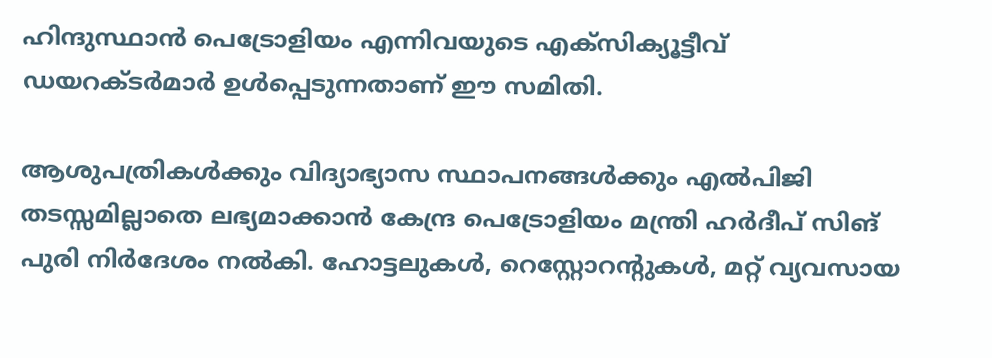ഹിന്ദുസ്ഥാൻ പെട്രോളിയം എന്നിവയുടെ എക്‌സിക്യൂട്ടീവ് ഡയറക്ടർമാർ ഉൾപ്പെടുന്നതാണ് ഈ സമിതി.

ആശുപത്രികൾക്കും വിദ്യാഭ്യാസ സ്ഥാപനങ്ങൾക്കും എൽപിജി തടസ്സമില്ലാതെ ലഭ്യമാക്കാൻ കേന്ദ്ര പെട്രോളിയം മന്ത്രി ഹർദീപ് സിങ് പുരി നിർദേശം നൽകി. ഹോട്ടലുകൾ, റെസ്റ്റോറന്റുകൾ, മറ്റ് വ്യവസായ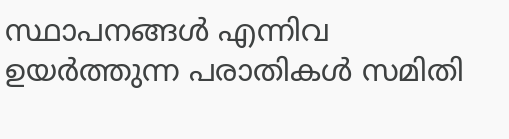സ്ഥാപനങ്ങൾ എന്നിവ ഉയർത്തുന്ന പരാതികൾ സമിതി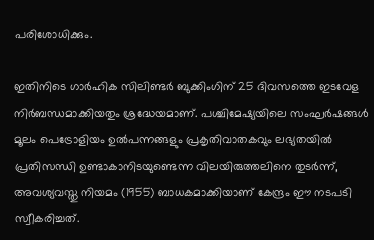പരിശോധിക്കും.

ഇതിനിടെ ഗാർഹിക സിലിണ്ടർ ബുക്കിംഗിന് 25 ദിവസത്തെ ഇടവേള നിർബന്ധമാക്കിയതും ശ്രദ്ധേയമാണ്. പശ്ചിമേഷ്യയിലെ സംഘർഷങ്ങൾ മൂലം പെട്രോളിയം ഉൽപന്നങ്ങളും പ്രകൃതിവാതകവും ലഭ്യതയിൽ പ്രതിസന്ധി ഉണ്ടാകാനിടയുണ്ടെന്ന വിലയിരുത്തലിനെ തുടർന്ന്, അവശ്യവസ്തു നിയമം (1955) ബാധകമാക്കിയാണ് കേന്ദ്രം ഈ നടപടി സ്വീകരിച്ചത്.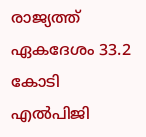രാജ്യത്ത് ഏകദേശം 33.2 കോടി എൽപിജി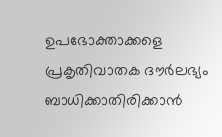ഉപഭോക്താക്കളെ പ്രകൃതിവാതക ദൗർലഭ്യം ബാധിക്കാതിരിക്കാൻ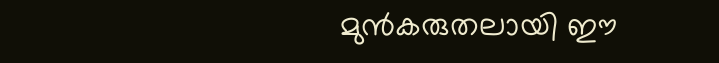മുൻകരുതലായി ഈ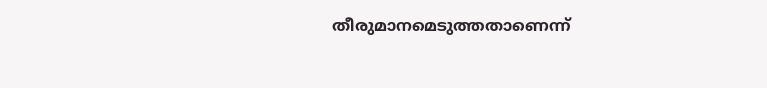തീരുമാനമെടുത്തതാണെന്ന്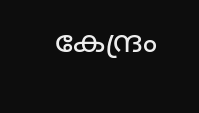കേന്ദ്രം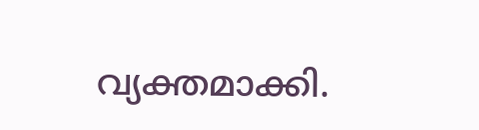വ്യക്തമാക്കി.